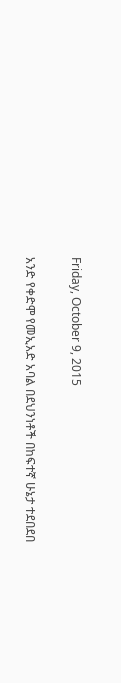Friday, October 9, 2015

አንድ የቀድሞ የመኢአድ አባል በደህንነቶች በከፍተኛ ሁኔታ ተደበደበ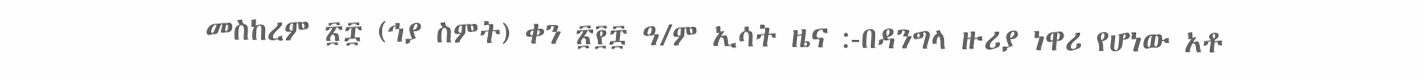መስከረም ፳፰ (ኅያ ስምት) ቀን ፳፻፰ ዓ/ም ኢሳት ዜና :-በዳንግላ ዙሪያ ነዋሪ የሆነው አቶ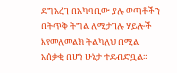ደግአረገ በአካባቢው ያሉ ወጣቶችን በትጥቅ ትግል ለሚታገሉ ሃይሎች እየመለመልክ ትልካለህ በሚል አሰቃቂ በሆነ ሁኔታ ተደብድቧል።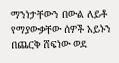ማንነታቸውን በውል ለይቶ የማያውቃቸው ሰዎች አይኑን በጨርቅ ሸፍነው ወደ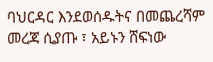ባህርዳር እንደወሰዱትና በመጨረሻም መረጃ ሲያጡ ፣ አይኑን ሸፍነው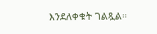እንደለቀቁት ገልጿል።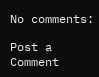No comments:

Post a Comment